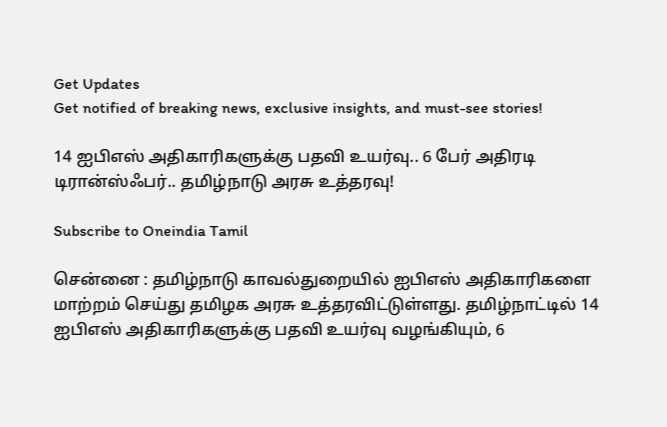Get Updates
Get notified of breaking news, exclusive insights, and must-see stories!

14 ஐபிஎஸ் அதிகாரிகளுக்கு பதவி உயர்வு.. 6 பேர் அதிரடி டிரான்ஸ்ஃபர்.. தமிழ்நாடு அரசு உத்தரவு!

Subscribe to Oneindia Tamil

சென்னை : தமிழ்நாடு காவல்துறையில் ஐபிஎஸ் அதிகாரிகளை மாற்றம் செய்து தமிழக அரசு உத்தரவிட்டுள்ளது. தமிழ்நாட்டில் 14 ஐபிஎஸ் அதிகாரிகளுக்கு பதவி உயர்வு வழங்கியும், 6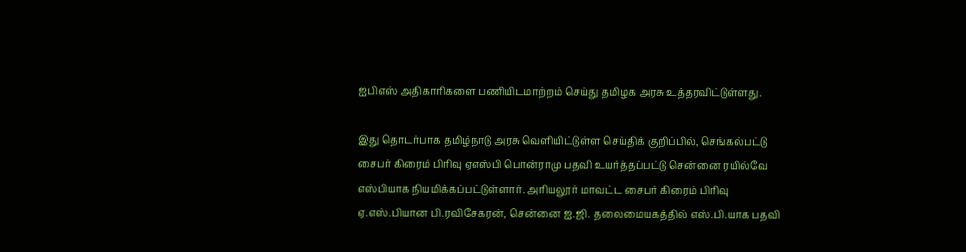ஐபிஎஸ் அதிகாரிகளை பணியிடமாற்றம் செய்து தமிழக அரசு உத்தரவிட்டுள்ளது.

இது தொடர்பாக தமிழ்நாடு அரசு வெளியிட்டுள்ள செய்திக் குறிப்பில், செங்கல்பட்டு சைபர் கிரைம் பிரிவு ஏஎஸ்பி பொன்ராமு பதவி உயர்த்தப்பட்டு சென்னை ரயில்வே எஸ்பியாக நியமிக்கப்பட்டுள்ளார். அரியலூர் மாவட்ட சைபர் கிரைம் பிரிவு ஏ.எஸ்.பியான பி.ரவிசேகரன், சென்னை ஐ.ஜி. தலைமையகத்தில் எஸ்.பி.யாக பதவி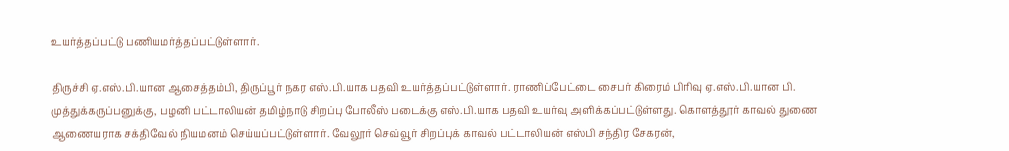உயர்த்தப்பட்டு பணியமர்த்தப்பட்டுள்ளார்.

திருச்சி ஏ.எஸ்.பி.யான ஆசைத்தம்பி, திருப்பூர் நகர எஸ்.பி.யாக பதவி உயர்த்தப்பட்டுள்ளார். ராணிப்பேட்டை சைபர் கிரைம் பிரிவு ஏ.எஸ்.பி.யான பி. முத்துக்கருப்பனுக்கு, பழனி பட்டாலியன் தமிழ்நாடு சிறப்பு போலீஸ் படைக்கு எஸ்.பி.யாக பதவி உயர்வு அளிக்கப்பட்டுள்ளது. கொளத்தூர் காவல் துணை ஆணையராக சக்திவேல் நியமனம் செய்யப்பட்டுள்ளார். வேலூர் செவ்வூர் சிறப்புக் காவல் பட்டாலியன் எஸ்பி சந்திர சேகரன்,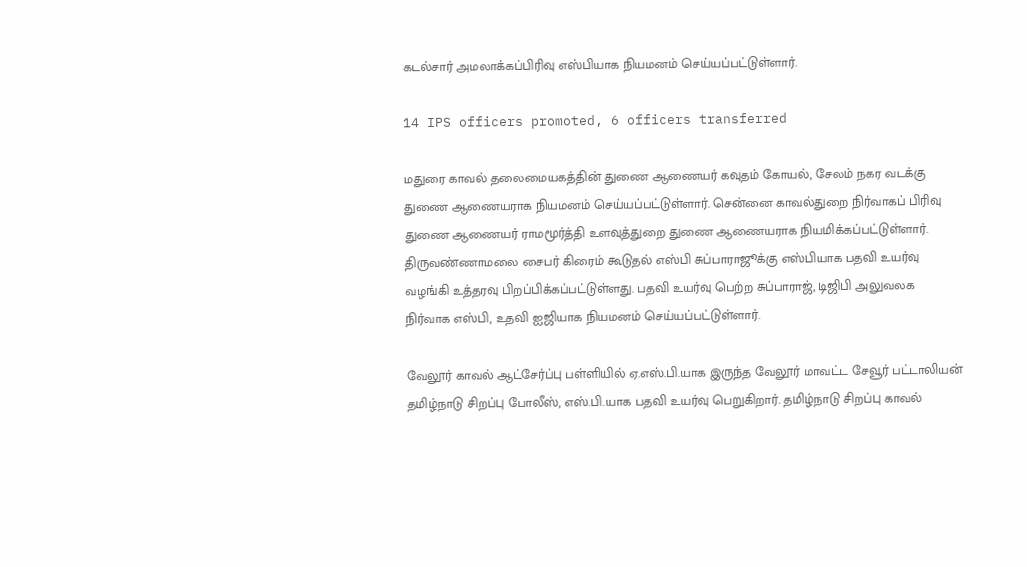கடல்சார் அமலாக்கப்பிரிவு எஸ்பியாக நியமனம் செய்யப்பட்டுள்ளார்.

14 IPS officers promoted, 6 officers transferred

மதுரை காவல் தலைமையகத்தின் துணை ஆணையர் கவுதம் கோயல், சேலம் நகர வடக்கு துணை ஆணையராக நியமனம் செய்யப்பட்டுள்ளார். சென்னை காவல்துறை நிர்வாகப் பிரிவு துணை ஆணையர் ராமமூர்த்தி உளவுத்துறை துணை ஆணையராக நியமிக்கப்பட்டுள்ளார். திருவண்ணாமலை சைபர் கிரைம் கூடுதல் எஸ்பி சுப்பாராஜூக்கு எஸ்பியாக பதவி உயர்வு வழங்கி உத்தரவு பிறப்பிக்கப்பட்டுள்ளது. பதவி உயர்வு பெற்ற சுப்பாராஜ், டிஜிபி அலுவலக நிர்வாக எஸ்பி, உதவி ஐஜியாக நியமனம் செய்யப்பட்டுள்ளார்.

வேலூர் காவல் ஆட்சேர்ப்பு பள்ளியில் ஏ.எஸ்.பி.யாக இருந்த வேலூர் மாவட்ட சேவூர் பட்டாலியன் தமிழ்நாடு சிறப்பு போலீஸ், எஸ்.பி.யாக பதவி உயர்வு பெறுகிறார். தமிழ்நாடு சிறப்பு காவல்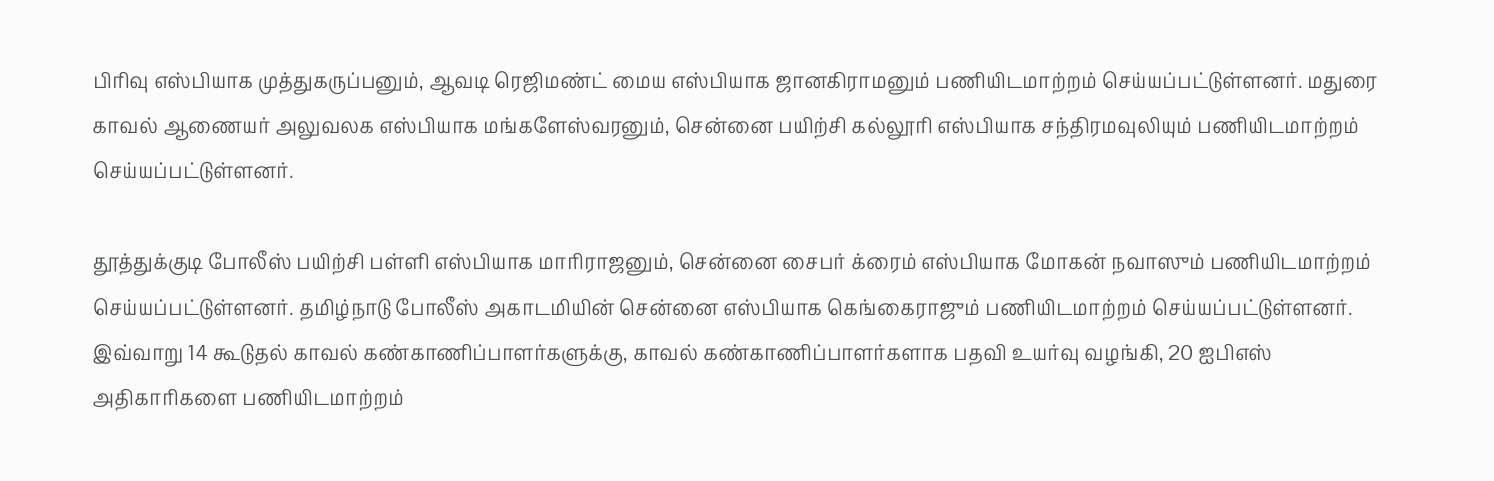பிரிவு எஸ்பியாக முத்துகருப்பனும், ஆவடி ரெஜிமண்ட் மைய எஸ்பியாக ஜானகிராமனும் பணியிடமாற்றம் செய்யப்பட்டுள்ளனர். மதுரை காவல் ஆணையர் அலுவலக எஸ்பியாக மங்களேஸ்வரனும், சென்னை பயிற்சி கல்லூரி எஸ்பியாக சந்திரமவுலியும் பணியிடமாற்றம் செய்யப்பட்டுள்ளனர்.

தூத்துக்குடி போலீஸ் பயிற்சி பள்ளி எஸ்பியாக மாரிராஜனும், சென்னை சைபர் க்ரைம் எஸ்பியாக மோகன் நவாஸும் பணியிடமாற்றம் செய்யப்பட்டுள்ளனர். தமிழ்நாடு போலீஸ் அகாடமியின் சென்னை எஸ்பியாக கெங்கைராஜும் பணியிடமாற்றம் செய்யப்பட்டுள்ளனர். இவ்வாறு 14 கூடுதல் காவல் கண்காணிப்பாளர்களுக்கு, காவல் கண்காணிப்பாளர்களாக பதவி உயர்வு வழங்கி, 20 ஐபிஎஸ் அதிகாரிகளை பணியிடமாற்றம்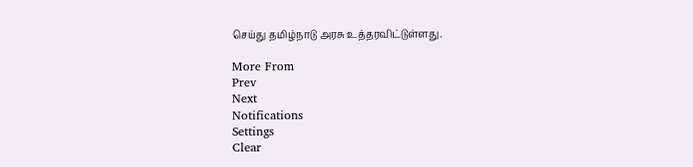செய்து தமிழ்நாடு அரசு உத்தரவிட்டுள்ளது.

More From
Prev
Next
Notifications
Settings
Clear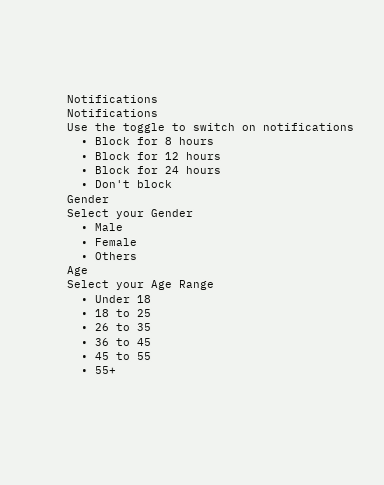Notifications
Notifications
Use the toggle to switch on notifications
  • Block for 8 hours
  • Block for 12 hours
  • Block for 24 hours
  • Don't block
Gender
Select your Gender
  • Male
  • Female
  • Others
Age
Select your Age Range
  • Under 18
  • 18 to 25
  • 26 to 35
  • 36 to 45
  • 45 to 55
  • 55+